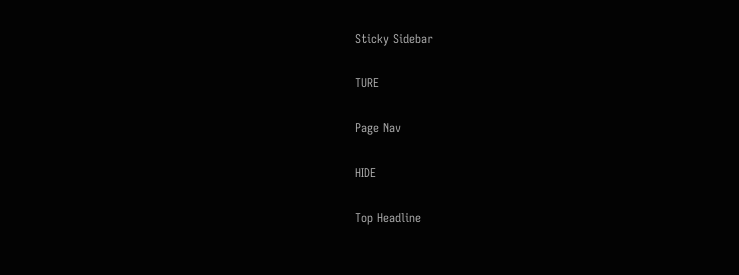Sticky Sidebar

TURE

Page Nav

HIDE

Top Headline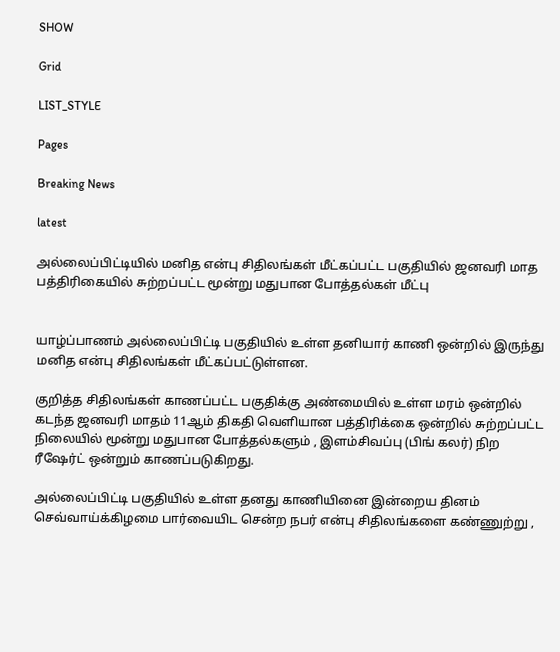SHOW

Grid

LIST_STYLE

Pages

Breaking News

latest

அல்லைப்பிட்டியில் மனித என்பு சிதிலங்கள் மீட்கப்பட்ட பகுதியில் ஜனவரி மாத பத்திரிகையில் சுற்றப்பட்ட மூன்று மதுபான போத்தல்கள் மீட்பு


யாழ்ப்பாணம் அல்லைப்பிட்டி பகுதியில் உள்ள தனியார் காணி ஒன்றில் இருந்து மனித என்பு சிதிலங்கள் மீட்கப்பட்டுள்ளன.

குறித்த சிதிலங்கள் காணப்பட்ட பகுதிக்கு அண்மையில் உள்ள மரம் ஒன்றில் கடந்த ஜனவரி மாதம் 11ஆம் திகதி வெளியான பத்திரிக்கை ஒன்றில் சுற்றப்பட்ட நிலையில் மூன்று மதுபான போத்தல்களும் , இளம்சிவப்பு (பிங் கலர்) நிற ரீஷேர்ட் ஒன்றும் காணப்படுகிறது.

அல்லைப்பிட்டி பகுதியில் உள்ள தனது காணியினை இன்றைய தினம் செவ்வாய்க்கிழமை பார்வையிட சென்ற நபர் என்பு சிதிலங்களை கண்ணுற்று ,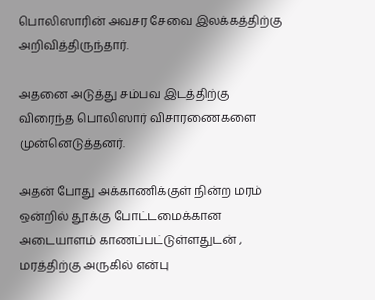பொலிஸாரின் அவசர சேவை இலக்கத்திற்கு அறிவித்திருந்தார்.

அதனை அடுத்து சம்பவ இடத்திற்கு விரைந்த பொலிஸார் விசாரணைகளை முன்னெடுத்தனர்.

அதன் போது அக்காணிக்குள் நின்ற மரம் ஒன்றில் தூக்கு போட்டமைக்கான அடையாளம் காணப்பட்டுள்ளதுடன் , மரத்திற்கு அருகில் என்பு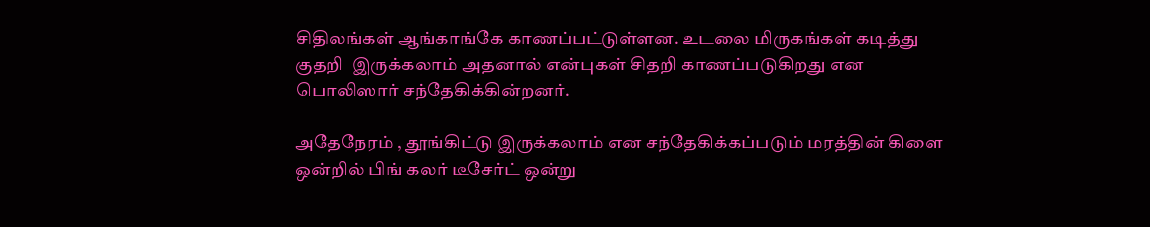சிதிலங்கள் ஆங்காங்கே காணப்பட்டுள்ளன. உடலை மிருகங்கள் கடித்து குதறி  இருக்கலாம் அதனால் என்புகள் சிதறி காணப்படுகிறது என பொலிஸார் சந்தேகிக்கின்றனர்.

அதேநேரம் , தூங்கிட்டு இருக்கலாம் என சந்தேகிக்கப்படும் மரத்தின் கிளை ஒன்றில் பிங் கலர் டீசேர்ட் ஒன்று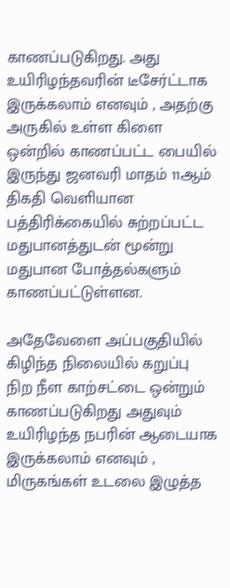காணப்படுகிறது. அது உயிரிழந்தவரின் டீசேர்ட்டாக இருக்கலாம் எனவும் , அதற்கு அருகில் உள்ள கிளை ஒன்றில் காணப்பட்ட பையில் இருந்து ஜனவரி மாதம் 11ஆம் திகதி வெளியான பத்திரிக்கையில் சுற்றப்பட்ட மதுபானத்துடன் மூன்று மதுபான போத்தல்களும் காணப்பட்டுள்ளன.

அதேவேளை அப்பகுதியில் கிழிந்த நிலையில் கறுப்பு நிற நீள காற்சட்டை ஒன்றும் காணப்படுகிறது அதுவும் உயிரிழந்த நபரின் ஆடையாக இருக்கலாம் எனவும் , மிருகங்கள் உடலை இழுத்த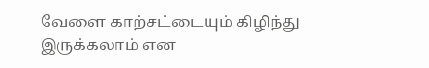வேளை காற்சட்டையும் கிழிந்து இருக்கலாம் என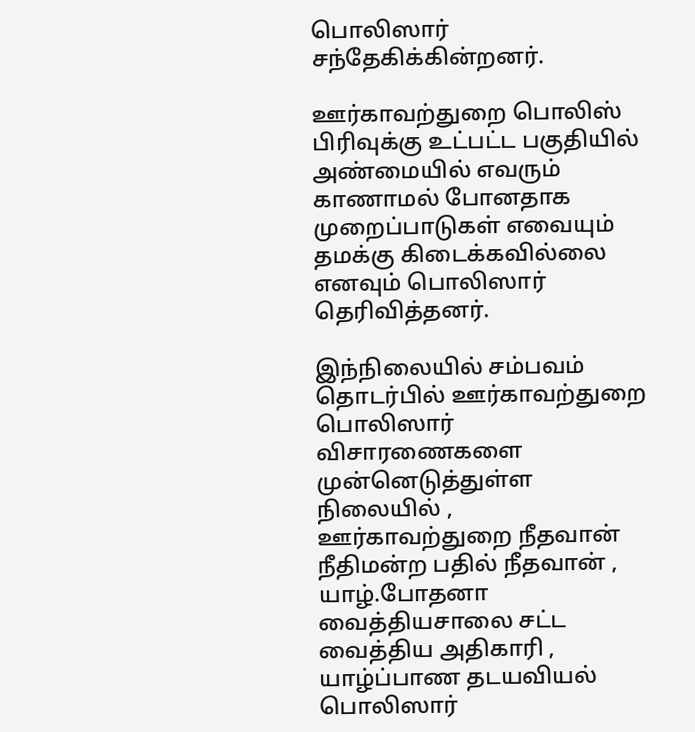பொலிஸார் சந்தேகிக்கின்றனர்.

ஊர்காவற்துறை பொலிஸ் பிரிவுக்கு உட்பட்ட பகுதியில் அண்மையில் எவரும் காணாமல் போனதாக முறைப்பாடுகள் எவையும் தமக்கு கிடைக்கவில்லை எனவும் பொலிஸார் தெரிவித்தனர்.

இந்நிலையில் சம்பவம் தொடர்பில் ஊர்காவற்துறை பொலிஸார் விசாரணைகளை முன்னெடுத்துள்ள நிலையில் , ஊர்காவற்துறை நீதவான் நீதிமன்ற பதில் நீதவான் , யாழ்.போதனா வைத்தியசாலை சட்ட வைத்திய அதிகாரி , யாழ்ப்பாண தடயவியல் பொலிஸார்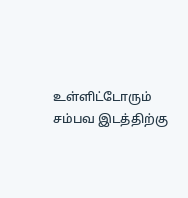உள்ளிட்டோரும் சம்பவ இடத்திற்கு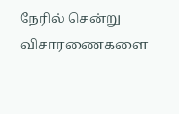நேரில் சென்று விசாரணைகளை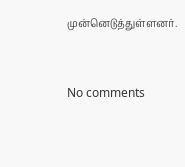முன்னெடுத்துள்ளனர்.


No comments